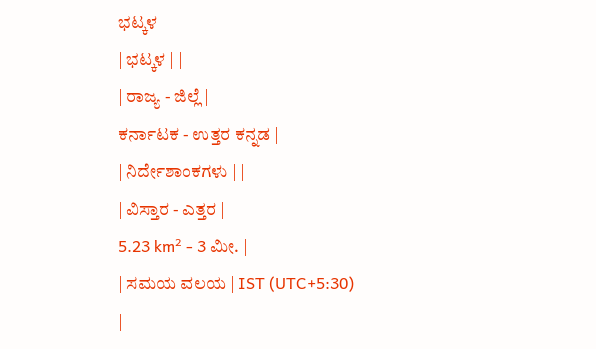ಭಟ್ಕಳ
| ಭಟ್ಕಳ | |
| ರಾಜ್ಯ - ಜಿಲ್ಲೆ |
ಕರ್ನಾಟಕ - ಉತ್ತರ ಕನ್ನಡ |
| ನಿರ್ದೇಶಾಂಕಗಳು | |
| ವಿಸ್ತಾರ - ಎತ್ತರ |
5.23 km² - 3 ಮೀ. |
| ಸಮಯ ವಲಯ | IST (UTC+5:30) |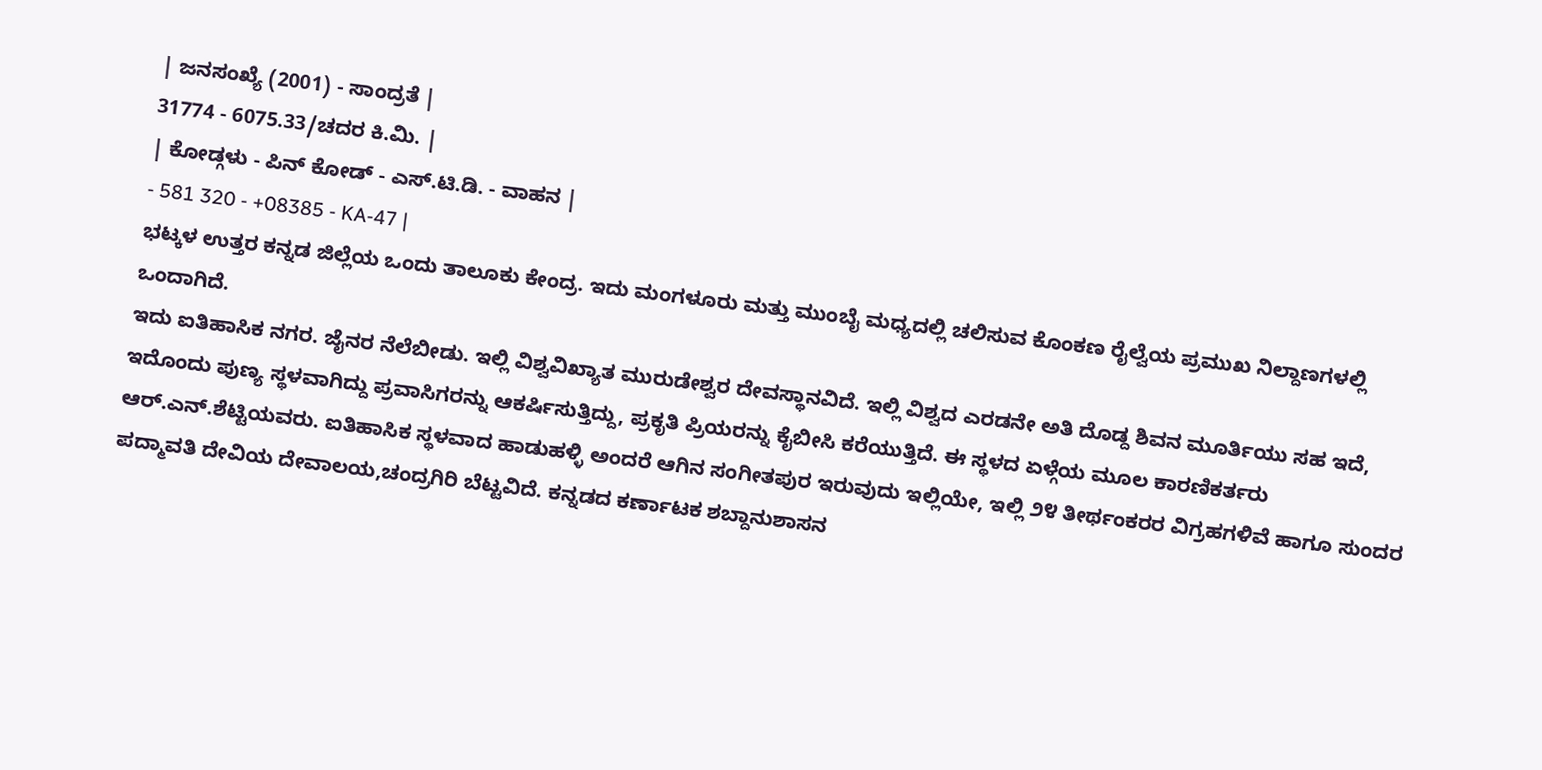| ಜನಸಂಖ್ಯೆ (2001) - ಸಾಂದ್ರತೆ |
31774 - 6075.33/ಚದರ ಕಿ.ಮಿ. |
| ಕೋಡ್ಗಳು - ಪಿನ್ ಕೋಡ್ - ಎಸ್.ಟಿ.ಡಿ. - ವಾಹನ |
- 581 320 - +08385 - KA-47 |
ಭಟ್ಕಳ ಉತ್ತರ ಕನ್ನಡ ಜಿಲ್ಲೆಯ ಒಂದು ತಾಲೂಕು ಕೇಂದ್ರ. ಇದು ಮಂಗಳೂರು ಮತ್ತು ಮುಂಬೈ ಮಧ್ಯದಲ್ಲಿ ಚಲಿಸುವ ಕೊಂಕಣ ರೈಲ್ವೆಯ ಪ್ರಮುಖ ನಿಲ್ದಾಣಗಳಲ್ಲಿ ಒಂದಾಗಿದೆ.
ಇದು ಐತಿಹಾಸಿಕ ನಗರ. ಜೈನರ ನೆಲೆಬೀಡು. ಇಲ್ಲಿ ವಿಶ್ವವಿಖ್ಯಾತ ಮುರುಡೇಶ್ವರ ದೇವಸ್ಥಾನವಿದೆ. ಇಲ್ಲಿ ವಿಶ್ವದ ಎರಡನೇ ಅತಿ ದೊಡ್ದ ಶಿವನ ಮೂರ್ತಿಯು ಸಹ ಇದೆ, ಇದೊಂದು ಪುಣ್ಯ ಸ್ಥಳವಾಗಿದ್ದು ಪ್ರವಾಸಿಗರನ್ನು ಆಕರ್ಷಿಸುತ್ತಿದ್ದು, ಪ್ರಕೃತಿ ಪ್ರಿಯರನ್ನು ಕೈಬೀಸಿ ಕರೆಯುತ್ತಿದೆ. ಈ ಸ್ಥಳದ ಏಳ್ಗೆಯ ಮೂಲ ಕಾರಣಿಕರ್ತರು ಆರ್.ಎನ್.ಶೆಟ್ಟಿಯವರು. ಐತಿಹಾಸಿಕ ಸ್ಥಳವಾದ ಹಾಡುಹಳ್ಳಿ ಅಂದರೆ ಆಗಿನ ಸಂಗೀತಪುರ ಇರುವುದು ಇಲ್ಲಿಯೇ, ಇಲ್ಲಿ ೨೪ ತೀರ್ಥಂಕರರ ವಿಗ್ರಹಗಳಿವೆ ಹಾಗೂ ಸುಂದರ ಪದ್ಮಾವತಿ ದೇವಿಯ ದೇವಾಲಯ,ಚಂದ್ರಗಿರಿ ಬೆಟ್ಟವಿದೆ. ಕನ್ನಡದ ಕರ್ಣಾಟಕ ಶಬ್ದಾನುಶಾಸನ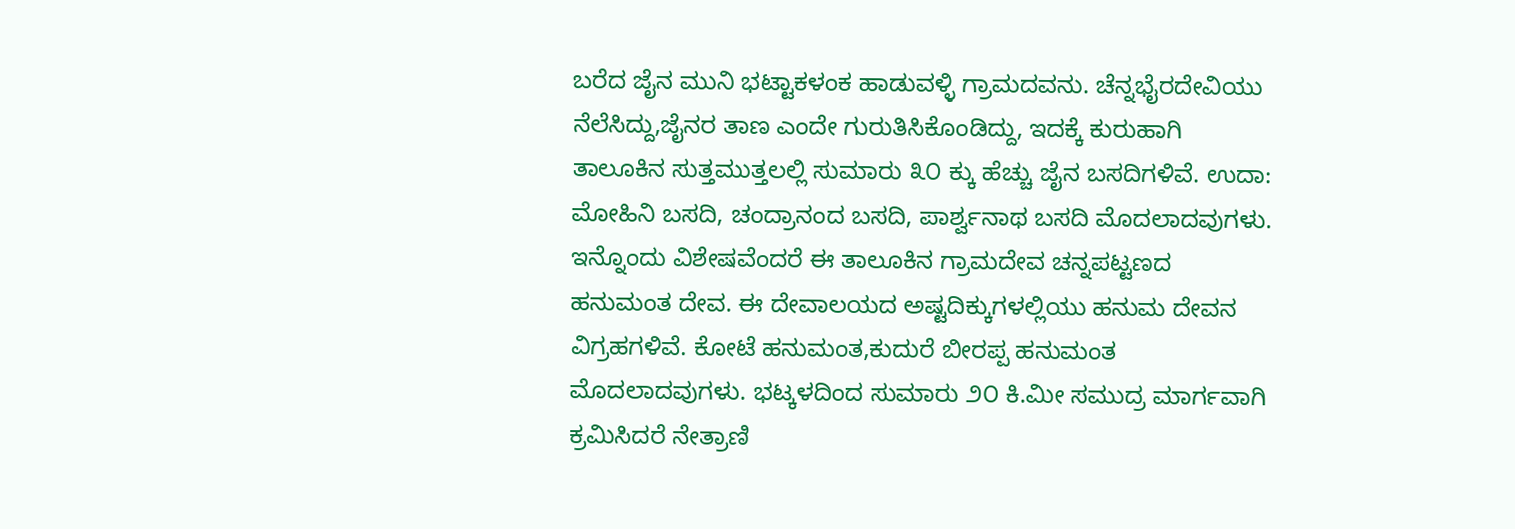ಬರೆದ ಜೈನ ಮುನಿ ಭಟ್ಟಾಕಳಂಕ ಹಾಡುವಳ್ಳಿ ಗ್ರಾಮದವನು. ಚೆನ್ನಭೈರದೇವಿಯು ನೆಲೆಸಿದ್ದು,ಜೈನರ ತಾಣ ಎಂದೇ ಗುರುತಿಸಿಕೊಂಡಿದ್ದು, ಇದಕ್ಕೆ ಕುರುಹಾಗಿ ತಾಲೂಕಿನ ಸುತ್ತಮುತ್ತಲಲ್ಲಿ ಸುಮಾರು ೩೦ ಕ್ಕು ಹೆಚ್ಚು ಜೈನ ಬಸದಿಗಳಿವೆ. ಉದಾ: ಮೋಹಿನಿ ಬಸದಿ, ಚಂದ್ರಾನಂದ ಬಸದಿ, ಪಾರ್ಶ್ವನಾಥ ಬಸದಿ ಮೊದಲಾದವುಗಳು. ಇನ್ನೊಂದು ವಿಶೇಷವೆಂದರೆ ಈ ತಾಲೂಕಿನ ಗ್ರಾಮದೇವ ಚನ್ನಪಟ್ಟಣದ ಹನುಮಂತ ದೇವ. ಈ ದೇವಾಲಯದ ಅಷ್ಟದಿಕ್ಕುಗಳಲ್ಲಿಯು ಹನುಮ ದೇವನ ವಿಗ್ರಹಗಳಿವೆ. ಕೋಟೆ ಹನುಮಂತ,ಕುದುರೆ ಬೀರಪ್ಪ ಹನುಮಂತ ಮೊದಲಾದವುಗಳು. ಭಟ್ಕಳದಿಂದ ಸುಮಾರು ೨೦ ಕಿ.ಮೀ ಸಮುದ್ರ ಮಾರ್ಗವಾಗಿ ಕ್ರಮಿಸಿದರೆ ನೇತ್ರಾಣಿ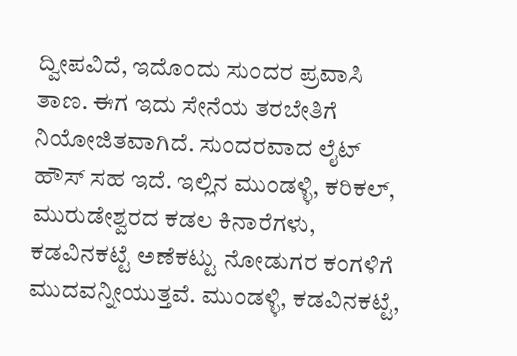ದ್ವೀಪವಿದೆ, ಇದೊಂದು ಸುಂದರ ಪ್ರವಾಸಿ ತಾಣ. ಈಗ ಇದು ಸೇನೆಯ ತರಬೇತಿಗೆ ನಿಯೋಜಿತವಾಗಿದೆ. ಸುಂದರವಾದ ಲೈಟ್ ಹೌಸ್ ಸಹ ಇದೆ. ಇಲ್ಲಿನ ಮುಂಡಳ್ಳಿ, ಕರಿಕಲ್, ಮುರುಡೇಶ್ವರದ ಕಡಲ ಕಿನಾರೆಗಳು, ಕಡವಿನಕಟ್ಟೆ ಅಣೆಕಟ್ಟು ನೋಡುಗರ ಕಂಗಳಿಗೆ ಮುದವನ್ನೀಯುತ್ತವೆ. ಮುಂಡಳ್ಳಿ, ಕಡವಿನಕಟ್ಟೆ,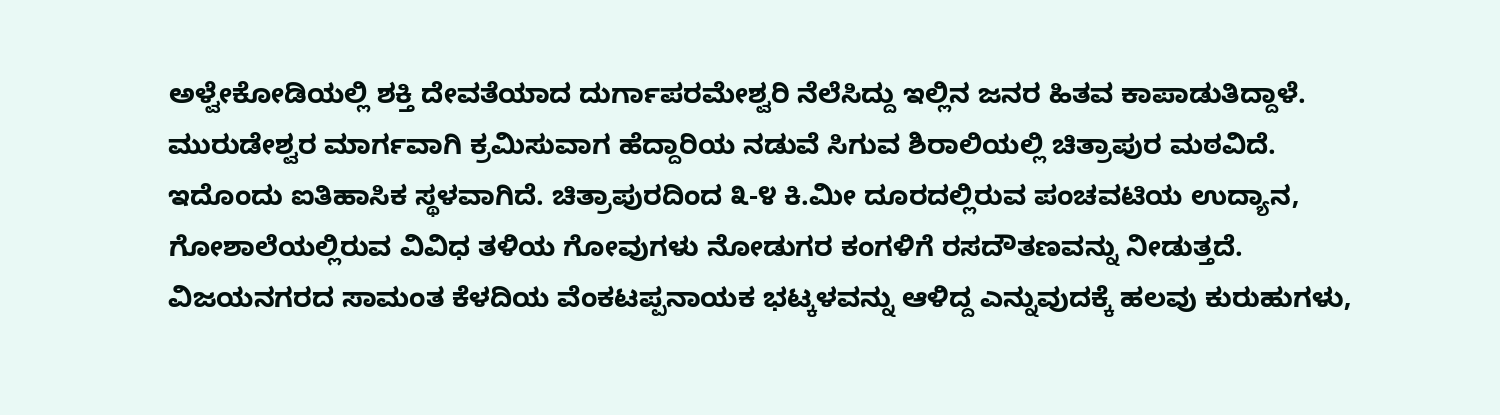ಅಳ್ವೇಕೋಡಿಯಲ್ಲಿ ಶಕ್ತಿ ದೇವತೆಯಾದ ದುರ್ಗಾಪರಮೇಶ್ವರಿ ನೆಲೆಸಿದ್ದು ಇಲ್ಲಿನ ಜನರ ಹಿತವ ಕಾಪಾಡುತಿದ್ದಾಳೆ. ಮುರುಡೇಶ್ವರ ಮಾರ್ಗವಾಗಿ ಕ್ರಮಿಸುವಾಗ ಹೆದ್ದಾರಿಯ ನಡುವೆ ಸಿಗುವ ಶಿರಾಲಿಯಲ್ಲಿ ಚಿತ್ರಾಪುರ ಮಠವಿದೆ. ಇದೊಂದು ಐತಿಹಾಸಿಕ ಸ್ಥಳವಾಗಿದೆ. ಚಿತ್ರಾಪುರದಿಂದ ೩-೪ ಕಿ.ಮೀ ದೂರದಲ್ಲಿರುವ ಪಂಚವಟಿಯ ಉದ್ಯಾನ, ಗೋಶಾಲೆಯಲ್ಲಿರುವ ವಿವಿಧ ತಳಿಯ ಗೋವುಗಳು ನೋಡುಗರ ಕಂಗಳಿಗೆ ರಸದೌತಣವನ್ನು ನೀಡುತ್ತದೆ. ವಿಜಯನಗರದ ಸಾಮಂತ ಕೆಳದಿಯ ವೆಂಕಟಪ್ಪನಾಯಕ ಭಟ್ಕಳವನ್ನು ಆಳಿದ್ದ ಎನ್ನುವುದಕ್ಕೆ ಹಲವು ಕುರುಹುಗಳು,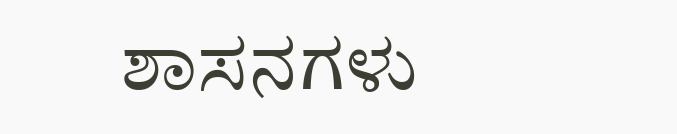ಶಾಸನಗಳು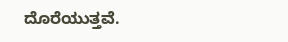ದೊರೆಯುತ್ತವೆ.